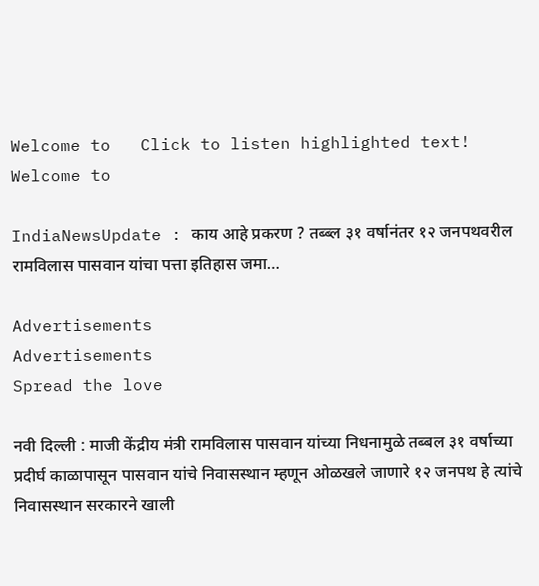Welcome to   Click to listen highlighted text! Welcome to

IndiaNewsUpdate : काय आहे प्रकरण ? तब्ब्ल ३१ वर्षानंतर १२ जनपथवरील रामविलास पासवान यांचा पत्ता इतिहास जमा…

Advertisements
Advertisements
Spread the love

नवी दिल्ली : माजी केंद्रीय मंत्री रामविलास पासवान यांच्या निधनामुळे तब्बल ३१ वर्षाच्या प्रदीर्घ काळापासून पासवान यांचे निवासस्थान म्हणून ओळखले जाणारे १२ जनपथ हे त्यांचे निवासस्थान सरकारने खाली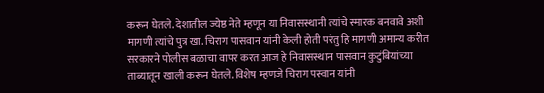करून घेतले. देशातील ज्येष्ठ नेते म्हणून या निवासस्थानी त्यांचे स्मारक बनवावे अशी मागणी त्यांचे पुत्र खा. चिराग पासवान यांनी केली होती परंतु हि मागणी अमान्य करीत सरकारने पोलीस बळाचा वापर करत आज हे निवासस्थान पासवान कुटुंबियांच्या ताब्यातून खाली करून घेतले. विशेष म्हणजे चिराग पस्वान यांनी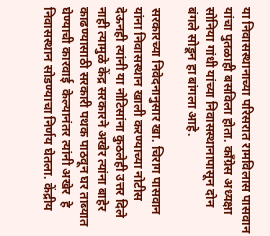या निवासस्थानाच्या परिसरात रामविलास पासवान यांचा पुतळाही बसविला होता. काँग्रेस अध्यक्षा सोनिया गांधी यांच्या निवासस्थानापासून दोन बंगले सोडून हा बांगला आहे.

सरकारच्या निवेदनानुसार खा. चिराग पासवान यांना निवासस्थान खाली करण्याच्या नोटीस देऊनही त्यांनी या नोटिसांना कुठलेही उत्तर दिले नाही त्यामुळे केंद्र सरकारने अखेर त्यांना बाहेर काढण्यासाठी सरकारी पथक पाठवून घर ताब्यात घेण्याची कारवाई  केल्यानंतर त्यांनी अखेर  हे निवासस्थान सोडण्याचा निर्णय घेतला. केंद्रीय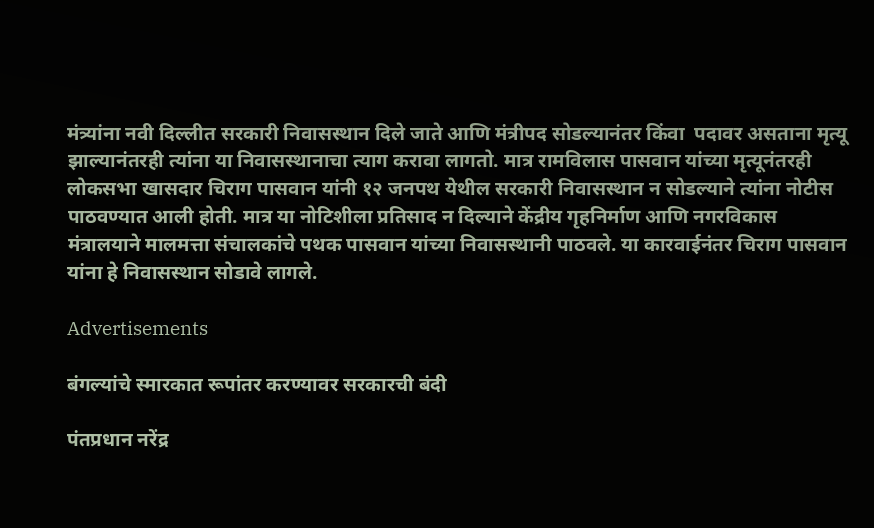मंत्र्यांना नवी दिल्लीत सरकारी निवासस्थान दिले जाते आणि मंत्रीपद सोडल्यानंतर किंवा  पदावर असताना मृत्यू झाल्यानंतरही त्यांना या निवासस्थानाचा त्याग करावा लागतो. मात्र रामविलास पासवान यांच्या मृत्यूनंतरही लोकसभा खासदार चिराग पासवान यांनी १२ जनपथ येथील सरकारी निवासस्थान न सोडल्याने त्यांना नोटीस पाठवण्यात आली होती. मात्र या नोटिशीला प्रतिसाद न दिल्याने केंद्रीय गृहनिर्माण आणि नगरविकास मंत्रालयाने मालमत्ता संचालकांचे पथक पासवान यांच्या निवासस्थानी पाठवले. या कारवाईनंतर चिराग पासवान यांना हे निवासस्थान सोडावे लागले.

Advertisements

बंगल्यांचे स्मारकात रूपांतर करण्यावर सरकारची बंदी

पंतप्रधान नरेंद्र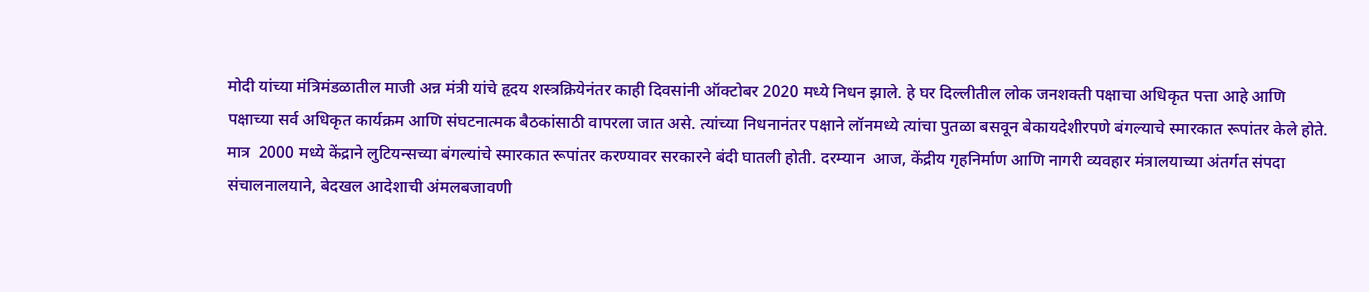मोदी यांच्या मंत्रिमंडळातील माजी अन्न मंत्री यांचे हृदय शस्त्रक्रियेनंतर काही दिवसांनी ऑक्टोबर 2020 मध्ये निधन झाले. हे घर दिल्लीतील लोक जनशक्ती पक्षाचा अधिकृत पत्ता आहे आणि पक्षाच्या सर्व अधिकृत कार्यक्रम आणि संघटनात्मक बैठकांसाठी वापरला जात असे. त्यांच्या निधनानंतर पक्षाने लॉनमध्ये त्यांचा पुतळा बसवून बेकायदेशीरपणे बंगल्याचे स्मारकात रूपांतर केले होते. मात्र  2000 मध्ये केंद्राने लुटियन्सच्या बंगल्यांचे स्मारकात रूपांतर करण्यावर सरकारने बंदी घातली होती. दरम्यान  आज, केंद्रीय गृहनिर्माण आणि नागरी व्यवहार मंत्रालयाच्या अंतर्गत संपदा संचालनालयाने, बेदखल आदेशाची अंमलबजावणी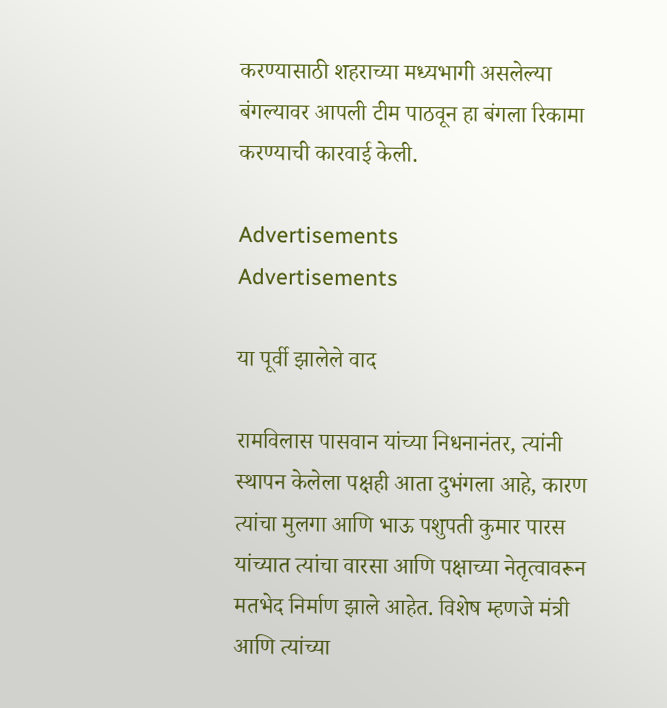करण्यासाठी शहराच्या मध्यभागी असलेल्या बंगल्यावर आपली टीम पाठवून हा बंगला रिकामा करण्याची कारवाई केली.

Advertisements
Advertisements

या पूर्वी झालेले वाद

रामविलास पासवान यांच्या निधनानंतर, त्यांनी स्थापन केलेला पक्षही आता दुभंगला आहे, कारण त्यांचा मुलगा आणि भाऊ पशुपती कुमार पारस यांच्यात त्यांचा वारसा आणि पक्षाच्या नेतृत्वावरून मतभेद निर्माण झाले आहेत. विशेष म्हणजे मंत्री आणि त्यांच्या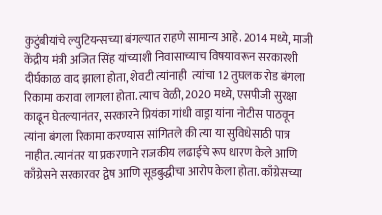कुटुंबीयांचे ल्युटियन्सच्या बंगल्यात राहणे सामान्य आहे. 2014 मध्ये, माजी केंद्रीय मंत्री अजित सिंह यांच्याशी निवासाच्याच विषयावरून सरकारशी  दीर्घकाळ वाद झाला होता, शेवटी त्यांनाही  त्यांचा 12 तुघलक रोड बंगला रिकामा करावा लागला होता. त्याच वेळी, 2020 मध्ये, एसपीजी सुरक्षा काढून घेतल्यानंतर, सरकारने प्रियंका गांधी वाड्रा यांना नोटीस पाठवून त्यांना बंगला रिकामा करण्यास सांगितले की त्या या सुविधेसाठी पात्र नाहीत. त्यानंतर या प्रकरणाने राजकीय लढाईचे रूप धारण केले आणि काँग्रेसने सरकारवर द्वेष आणि सूडबुद्धीचा आरोप केला होता. काँग्रेसच्या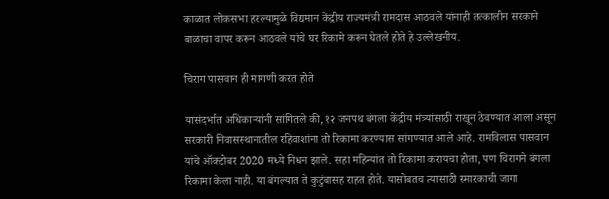काळात लोकसभा हरल्यामुळे विद्यमान केंद्रीय राज्यमंत्री रामदास आठवले यांनाही तत्कालीन सरकाने बाळाचा वापर करून आठवले यांचे घर रिकामे करून घेतले होते हे उल्लेखनीय.

चिराग पासवान ही मागणी करत होते

यासंदर्भात अधिकाऱ्यांनी सांगितले की, १२ जनपथ बंगला केंद्रीय मंत्र्यांसाठी राखून ठेवण्यात आला असून सरकारी निवासस्थानातील रहिवाशांना तो रिकामा करण्यास सांगण्यात आले आहे. रामविलास पासवान यांचे ऑक्टोबर 2020 मध्ये निधन झाले. सहा महिन्यांत तो रिकामा करायचा होता, पण चिरागने बंगला रिकामा केला नाही. या बंगल्यात ते कुटुंबासह राहत होते. यासोबतच त्यासाठी स्मारकाची जागा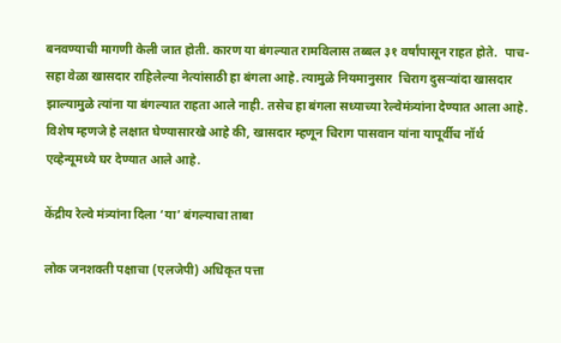बनवण्याची मागणी केली जात होती. कारण या बंगल्यात रामविलास तब्बल ३१ वर्षांपासून राहत होते.  पाच-सहा वेळा खासदार राहिलेल्या नेत्यांसाठी हा बंगला आहे. त्यामुळे नियमानुसार  चिराग दुसऱ्यांदा खासदार झाल्यामुळे त्यांना या बंगल्यात राहता आले नाही. तसेच हा बंगला सध्याच्या रेल्वेमंत्र्यांना देण्यात आला आहे. विशेष म्हणजे हे लक्षात घेण्यासारखे आहे की, खासदार म्हणून चिराग पासवान यांना यापूर्वीच नॉर्थ एव्हेन्यूमध्ये घर देण्यात आले आहे.

केंद्रीय रेल्वे मंत्र्यांना दिला ‘या’ बंगल्याचा ताबा

लोक जनशक्ती पक्षाचा (एलजेपी) अधिकृत पत्ता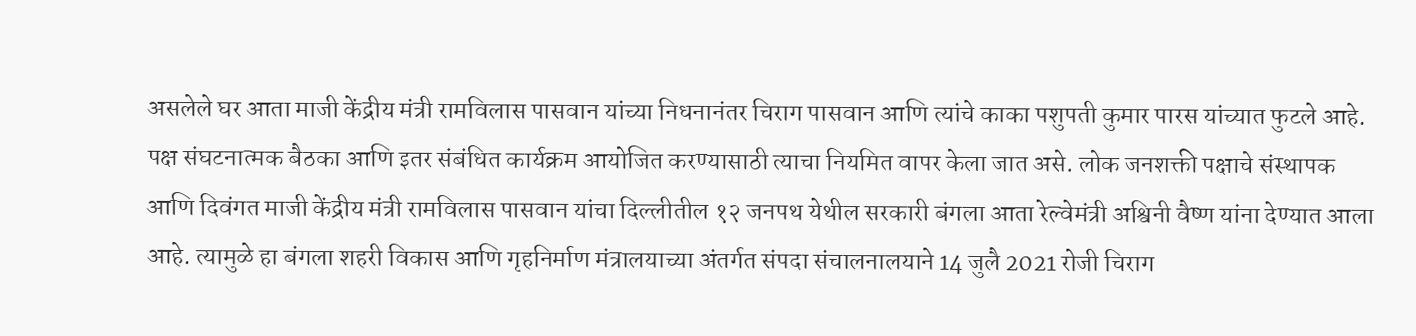असलेले घर आता माजी केंद्रीय मंत्री रामविलास पासवान यांच्या निधनानंतर चिराग पासवान आणि त्यांचे काका पशुपती कुमार पारस यांच्यात फुटले आहे. पक्ष संघटनात्मक बैठका आणि इतर संबंधित कार्यक्रम आयोजित करण्यासाठी त्याचा नियमित वापर केला जात असे. लोक जनशक्ती पक्षाचे संस्थापक आणि दिवंगत माजी केंद्रीय मंत्री रामविलास पासवान यांचा दिल्लीतील १२ जनपथ येथील सरकारी बंगला आता रेल्वेमंत्री अश्विनी वैष्ण यांना देण्यात आला आहे. त्यामुळे हा बंगला शहरी विकास आणि गृहनिर्माण मंत्रालयाच्या अंतर्गत संपदा संचालनालयाने 14 जुलै 2021 रोजी चिराग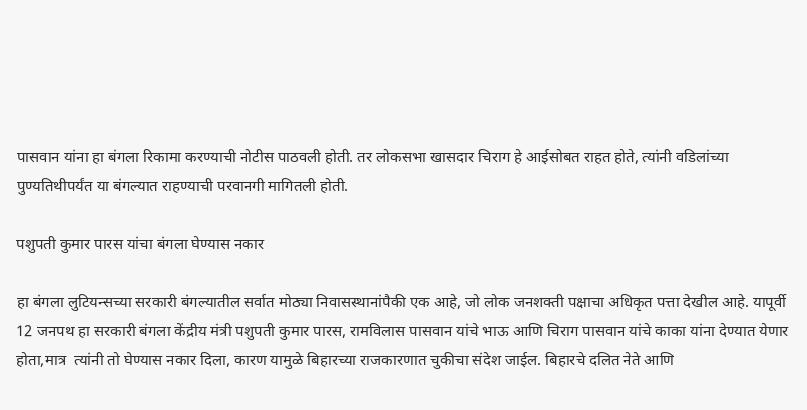पासवान यांना हा बंगला रिकामा करण्याची नोटीस पाठवली होती. तर लोकसभा खासदार चिराग हे आईसोबत राहत होते, त्यांनी वडिलांच्या पुण्यतिथीपर्यंत या बंगल्यात राहण्याची परवानगी मागितली होती.

पशुपती कुमार पारस यांचा बंगला घेण्यास नकार

हा बंगला लुटियन्सच्या सरकारी बंगल्यातील सर्वात मोठ्या निवासस्थानांपैकी एक आहे, जो लोक जनशक्ती पक्षाचा अधिकृत पत्ता देखील आहे. यापूर्वी 12 जनपथ हा सरकारी बंगला केंद्रीय मंत्री पशुपती कुमार पारस, रामविलास पासवान यांचे भाऊ आणि चिराग पासवान यांचे काका यांना देण्यात येणार होता,मात्र  त्यांनी तो घेण्यास नकार दिला, कारण यामुळे बिहारच्या राजकारणात चुकीचा संदेश जाईल. बिहारचे दलित नेते आणि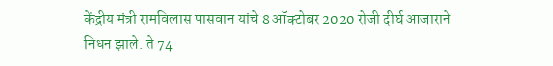केंद्रीय मंत्री रामविलास पासवान यांचे 8 ऑक्टोबर 2020 रोजी दीर्घ आजाराने निधन झाले. ते 74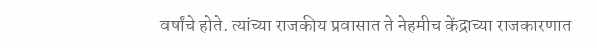वर्षांचे होते. त्यांच्या राजकीय प्रवासात ते नेहमीच केंद्राच्या राजकारणात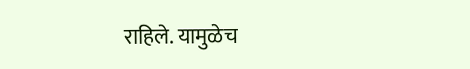राहिले. यामुळेच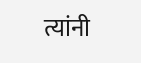त्यांनी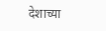देशाच्या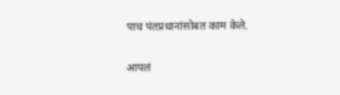पाच पंतप्रधानांसोबत काम केले.

आपलं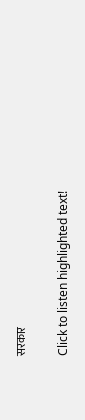सरकार

Click to listen highlighted text!